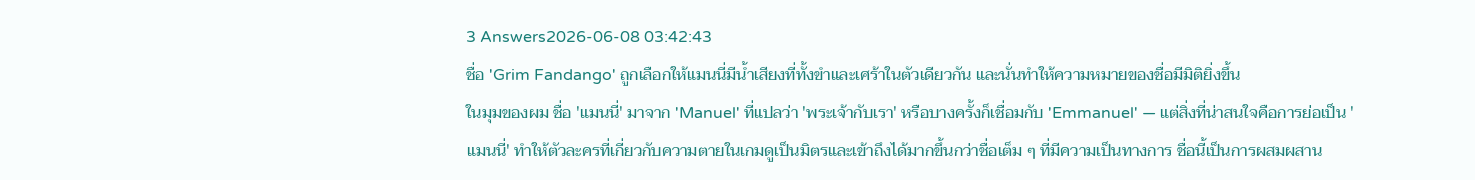3 Answers2026-06-08 03:42:43
ชื่อ 'Grim Fandango' ถูกเลือกให้แมนนี่มีน้ำเสียงที่ทั้งขำและเศร้าในตัวเดียวกัน และนั่นทำให้ความหมายของชื่อมีมิติยิ่งขึ้น
ในมุมของผม ชื่อ 'แมนนี่' มาจาก 'Manuel' ที่แปลว่า 'พระเจ้ากับเรา' หรือบางครั้งก็เชื่อมกับ 'Emmanuel' — แต่สิ่งที่น่าสนใจคือการย่อเป็น 'แมนนี่' ทำให้ตัวละครที่เกี่ยวกับความตายในเกมดูเป็นมิตรและเข้าถึงได้มากขึ้นกว่าชื่อเต็ม ๆ ที่มีความเป็นทางการ ชื่อนี้เป็นการผสมผสาน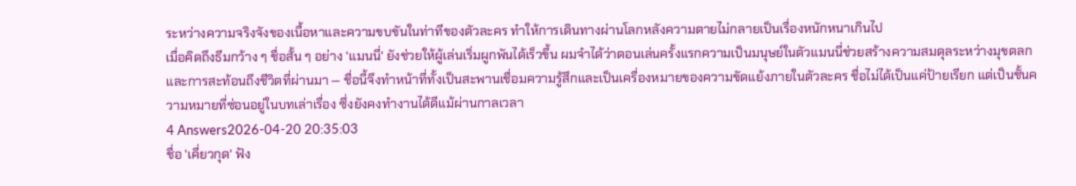ระหว่างความจริงจังของเนื้อหาและความขบขันในท่าทีของตัวละคร ทำให้การเดินทางผ่านโลกหลังความตายไม่กลายเป็นเรื่องหนักหนาเกินไป
เมื่อคิดถึงธีมกว้าง ๆ ชื่อสั้น ๆ อย่าง 'แมนนี่' ยังช่วยให้ผู้เล่นเริ่มผูกพันได้เร็วขึ้น ผมจำได้ว่าตอนเล่นครั้งแรกความเป็นมนุษย์ในตัวแมนนี่ช่วยสร้างความสมดุลระหว่างมุขตลกและการสะท้อนถึงชีวิตที่ผ่านมา — ชื่อนี้จึงทำหน้าที่ทั้งเป็นสะพานเชื่อมความรู้สึกและเป็นเครื่องหมายของความขัดแย้งภายในตัวละคร ชื่อไม่ได้เป็นแค่ป้ายเรียก แต่เป็นชั้นความหมายที่ซ่อนอยู่ในบทเล่าเรื่อง ซึ่งยังคงทำงานได้ดีแม้ผ่านกาลเวลา
4 Answers2026-04-20 20:35:03
ชื่อ 'เคี่ยวกุด' ฟัง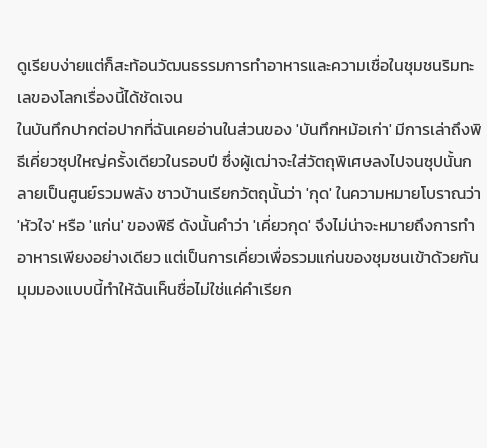ดูเรียบง่ายแต่ก็สะท้อนวัฒนธรรมการทำอาหารและความเชื่อในชุมชนริมทะเลของโลกเรื่องนี้ได้ชัดเจน
ในบันทึกปากต่อปากที่ฉันเคยอ่านในส่วนของ 'บันทึกหม้อเก่า' มีการเล่าถึงพิธีเคี่ยวซุปใหญ่ครั้งเดียวในรอบปี ซึ่งผู้เฒ่าจะใส่วัตถุพิเศษลงไปจนซุปนั้นกลายเป็นศูนย์รวมพลัง ชาวบ้านเรียกวัตถุนั้นว่า 'กุด' ในความหมายโบราณว่า 'หัวใจ' หรือ 'แก่น' ของพิธี ดังนั้นคำว่า 'เคี่ยวกุด' จึงไม่น่าจะหมายถึงการทำอาหารเพียงอย่างเดียว แต่เป็นการเคี่ยวเพื่อรวมแก่นของชุมชนเข้าด้วยกัน
มุมมองแบบนี้ทำให้ฉันเห็นชื่อไม่ใช่แค่คำเรียก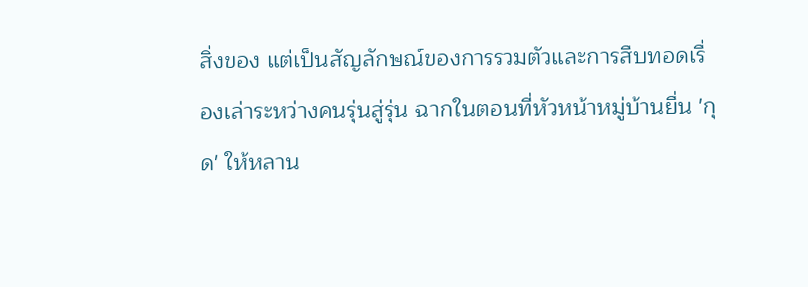สิ่งของ แต่เป็นสัญลักษณ์ของการรวมตัวและการสืบทอดเรื่องเล่าระหว่างคนรุ่นสู่รุ่น ฉากในตอนที่หัวหน้าหมู่บ้านยื่น 'กุด' ให้หลาน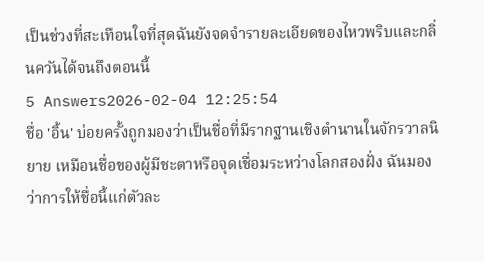เป็นช่วงที่สะเทือนใจที่สุดฉันยังจดจำรายละเอียดของไหวพริบและกลิ่นควันได้จนถึงตอนนี้
5 Answers2026-02-04 12:25:54
ชื่อ 'อิ้น' บ่อยครั้งถูกมองว่าเป็นชื่อที่มีรากฐานเชิงตำนานในจักรวาลนิยาย เหมือนชื่อของผู้มีชะตาหรือจุดเชื่อมระหว่างโลกสองฝั่ง ฉันมองว่าการให้ชื่อนี้แก่ตัวละ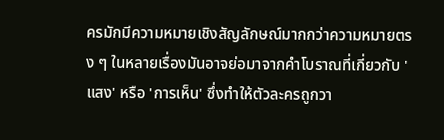ครมักมีความหมายเชิงสัญลักษณ์มากกว่าความหมายตรง ๆ ในหลายเรื่องมันอาจย่อมาจากคำโบราณที่เกี่ยวกับ 'แสง' หรือ 'การเห็น' ซึ่งทำให้ตัวละครถูกวา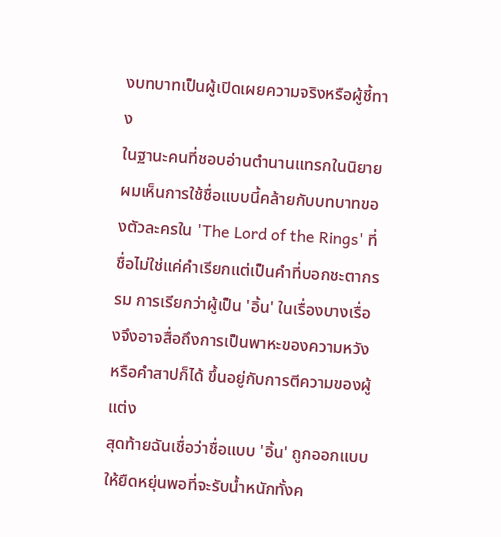งบทบาทเป็นผู้เปิดเผยความจริงหรือผู้ชี้ทาง
ในฐานะคนที่ชอบอ่านตำนานแทรกในนิยาย ผมเห็นการใช้ชื่อแบบนี้คล้ายกับบทบาทของตัวละครใน 'The Lord of the Rings' ที่ชื่อไม่ใช่แค่คำเรียกแต่เป็นคำที่บอกชะตากรรม การเรียกว่าผู้เป็น 'อิ้น' ในเรื่องบางเรื่องจึงอาจสื่อถึงการเป็นพาหะของความหวังหรือคำสาปก็ได้ ขึ้นอยู่กับการตีความของผู้แต่ง
สุดท้ายฉันเชื่อว่าชื่อแบบ 'อิ้น' ถูกออกแบบให้ยืดหยุ่นพอที่จะรับน้ำหนักทั้งค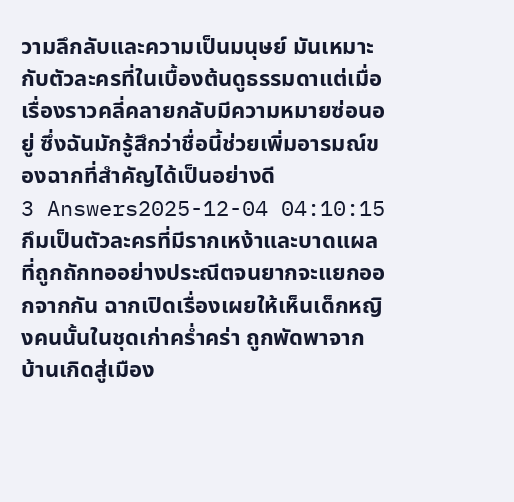วามลึกลับและความเป็นมนุษย์ มันเหมาะกับตัวละครที่ในเบื้องต้นดูธรรมดาแต่เมื่อเรื่องราวคลี่คลายกลับมีความหมายซ่อนอยู่ ซึ่งฉันมักรู้สึกว่าชื่อนี้ช่วยเพิ่มอารมณ์ของฉากที่สำคัญได้เป็นอย่างดี
3 Answers2025-12-04 04:10:15
กึมเป็นตัวละครที่มีรากเหง้าและบาดแผลที่ถูกถักทออย่างประณีตจนยากจะแยกออกจากกัน ฉากเปิดเรื่องเผยให้เห็นเด็กหญิงคนนั้นในชุดเก่าคร่ำคร่า ถูกพัดพาจากบ้านเกิดสู่เมือง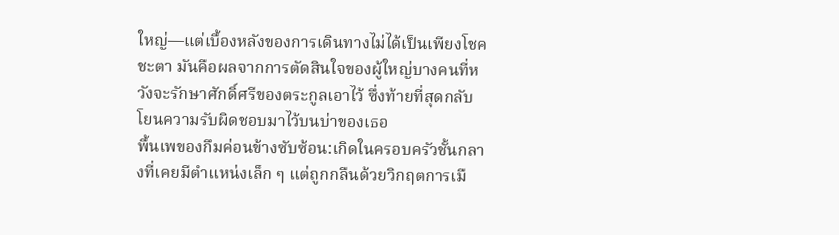ใหญ่—แต่เบื้องหลังของการเดินทางไม่ได้เป็นเพียงโชคชะตา มันคือผลจากการตัดสินใจของผู้ใหญ่บางคนที่หวังจะรักษาศักดิ์ศรีของตระกูลเอาไว้ ซึ่งท้ายที่สุดกลับโยนความรับผิดชอบมาไว้บนบ่าของเธอ
พื้นเพของกึมค่อนข้างซับซ้อน:เกิดในครอบครัวชั้นกลางที่เคยมีตำแหน่งเล็ก ๆ แต่ถูกกลืนด้วยวิกฤตการเมื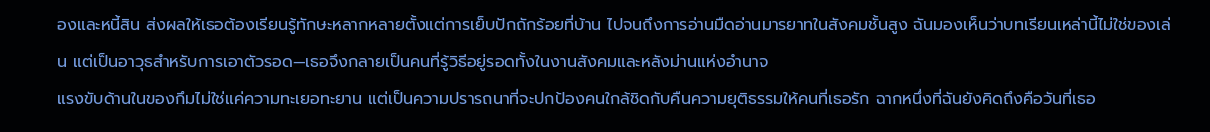องและหนี้สิน ส่งผลให้เธอต้องเรียนรู้ทักษะหลากหลายตั้งแต่การเย็บปักถักร้อยที่บ้าน ไปจนถึงการอ่านมืดอ่านมารยาทในสังคมชั้นสูง ฉันมองเห็นว่าบทเรียนเหล่านี้ไม่ใช่ของเล่น แต่เป็นอาวุธสำหรับการเอาตัวรอด—เธอจึงกลายเป็นคนที่รู้วิธีอยู่รอดทั้งในงานสังคมและหลังม่านแห่งอำนาจ
แรงขับด้านในของกึมไม่ใช่แค่ความทะเยอทะยาน แต่เป็นความปรารถนาที่จะปกป้องคนใกล้ชิดกับคืนความยุติธรรมให้คนที่เธอรัก ฉากหนึ่งที่ฉันยังคิดถึงคือวันที่เธอ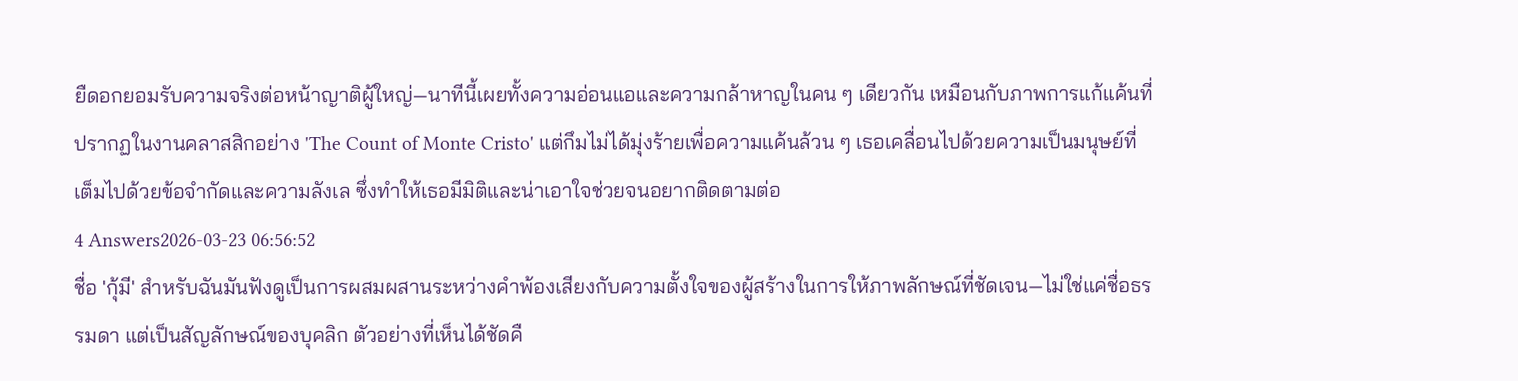ยืดอกยอมรับความจริงต่อหน้าญาติผู้ใหญ่—นาทีนี้เผยทั้งความอ่อนแอและความกล้าหาญในคน ๆ เดียวกัน เหมือนกับภาพการแก้แค้นที่ปรากฏในงานคลาสสิกอย่าง 'The Count of Monte Cristo' แต่กึมไม่ได้มุ่งร้ายเพื่อความแค้นล้วน ๆ เธอเคลื่อนไปด้วยความเป็นมนุษย์ที่เต็มไปด้วยข้อจำกัดและความลังเล ซึ่งทำให้เธอมีมิติและน่าเอาใจช่วยจนอยากติดตามต่อ
4 Answers2026-03-23 06:56:52
ชื่อ 'กุ้มี' สำหรับฉันมันฟังดูเป็นการผสมผสานระหว่างคำพ้องเสียงกับความตั้งใจของผู้สร้างในการให้ภาพลักษณ์ที่ชัดเจน—ไม่ใช่แค่ชื่อธรรมดา แต่เป็นสัญลักษณ์ของบุคลิก ตัวอย่างที่เห็นได้ชัดคื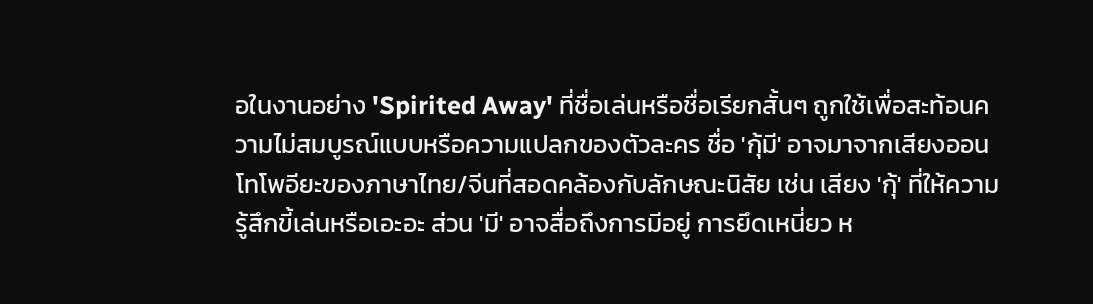อในงานอย่าง 'Spirited Away' ที่ชื่อเล่นหรือชื่อเรียกสั้นๆ ถูกใช้เพื่อสะท้อนความไม่สมบูรณ์แบบหรือความแปลกของตัวละคร ชื่อ 'กุ้มี' อาจมาจากเสียงออนโทโพอียะของภาษาไทย/จีนที่สอดคล้องกับลักษณะนิสัย เช่น เสียง 'กุ้' ที่ให้ความรู้สึกขี้เล่นหรือเอะอะ ส่วน 'มี' อาจสื่อถึงการมีอยู่ การยึดเหนี่ยว ห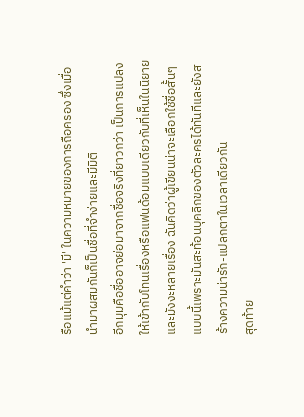รือแม้แต่คำว่า 'มี' ในความหมายของการถือครอง ซึ่งเมื่อนำมาผสมกันก็เป็นชื่อที่จำง่ายและมีมิติ
อีกมุมคือชื่ออาจย่อมาจากชื่อจริงที่ยาวกว่า เป็นการแปลงให้เข้ากับโทนเรื่องหรือแฟนด้อมแบบเดียวกับที่เห็นในนิยายและมังงะหลายเรื่อง ฉันคิดว่าผู้เขียนน่าจะเลือกใช้ชื่อสั้นๆ แบบนี้เพราะมันสะท้อนบุคลิกของตัวละครได้ทันทีและยังสร้างความน่ารัก-แปลกตาในเวลาเดียวกัน
สุดท้าย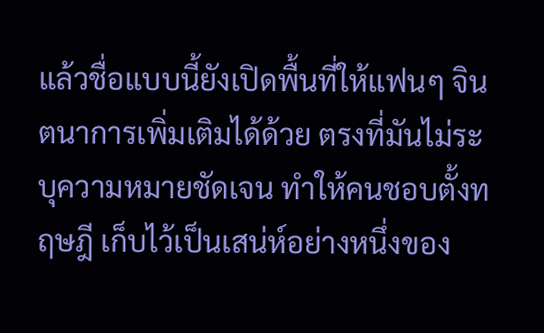แล้วชื่อแบบนี้ยังเปิดพื้นที่ให้แฟนๆ จินตนาการเพิ่มเติมได้ด้วย ตรงที่มันไม่ระบุความหมายชัดเจน ทำให้คนชอบตั้งทฤษฎี เก็บไว้เป็นเสน่ห์อย่างหนึ่งของ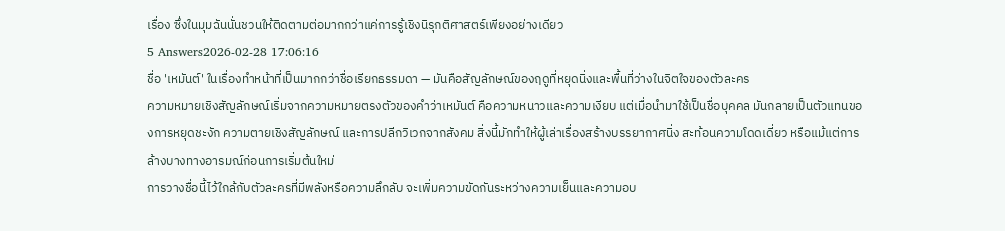เรื่อง ซึ่งในมุมฉันนั่นชวนให้ติดตามต่อมากกว่าแค่การรู้เชิงนิรุกติศาสตร์เพียงอย่างเดียว
5 Answers2026-02-28 17:06:16
ชื่อ 'เหมันต์' ในเรื่องทำหน้าที่เป็นมากกว่าชื่อเรียกธรรมดา — มันคือสัญลักษณ์ของฤดูที่หยุดนิ่งและพื้นที่ว่างในจิตใจของตัวละคร
ความหมายเชิงสัญลักษณ์เริ่มจากความหมายตรงตัวของคำว่าเหมันต์ คือความหนาวและความเงียบ แต่เมื่อนำมาใช้เป็นชื่อบุคคล มันกลายเป็นตัวแทนของการหยุดชะงัก ความตายเชิงสัญลักษณ์ และการปลีกวิเวกจากสังคม สิ่งนี้มักทำให้ผู้เล่าเรื่องสร้างบรรยากาศนิ่ง สะท้อนความโดดเดี่ยว หรือแม้แต่การล้างบางทางอารมณ์ก่อนการเริ่มต้นใหม่
การวางชื่อนี้ไว้ใกล้กับตัวละครที่มีพลังหรือความลึกลับ จะเพิ่มความขัดกันระหว่างความเย็นและความอบ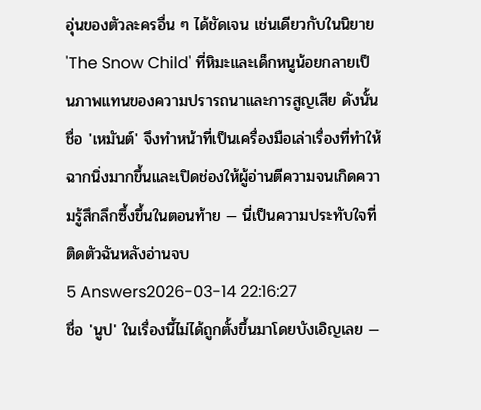อุ่นของตัวละครอื่น ๆ ได้ชัดเจน เช่นเดียวกับในนิยาย 'The Snow Child' ที่หิมะและเด็กหนูน้อยกลายเป็นภาพแทนของความปรารถนาและการสูญเสีย ดังนั้นชื่อ 'เหมันต์' จึงทำหน้าที่เป็นเครื่องมือเล่าเรื่องที่ทำให้ฉากนิ่งมากขึ้นและเปิดช่องให้ผู้อ่านตีความจนเกิดความรู้สึกลึกซึ้งขึ้นในตอนท้าย — นี่เป็นความประทับใจที่ติดตัวฉันหลังอ่านจบ
5 Answers2026-03-14 22:16:27
ชื่อ 'นูป' ในเรื่องนี้ไม่ได้ถูกตั้งขึ้นมาโดยบังเอิญเลย —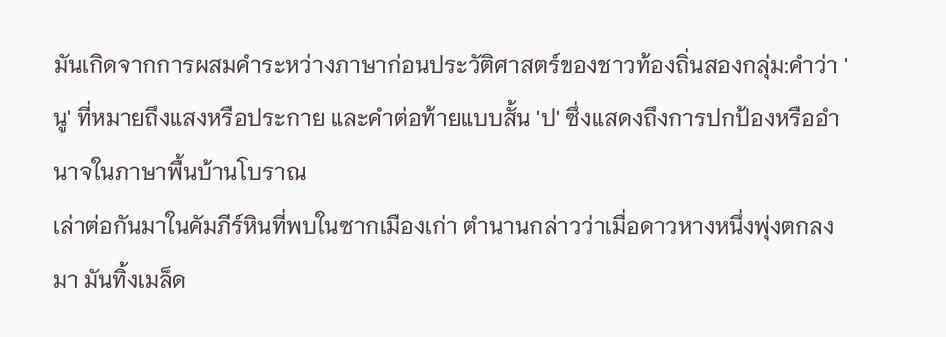มันเกิดจากการผสมคำระหว่างภาษาก่อนประวัติศาสตร์ของชาวท้องถิ่นสองกลุ่ม:คำว่า 'นู' ที่หมายถึงแสงหรือประกาย และคำต่อท้ายแบบสั้น 'ป' ซึ่งแสดงถึงการปกป้องหรืออำนาจในภาษาพื้นบ้านโบราณ
เล่าต่อกันมาในคัมภีร์หินที่พบในซากเมืองเก่า ตำนานกล่าวว่าเมื่อดาวหางหนึ่งพุ่งตกลงมา มันทิ้งเมล็ด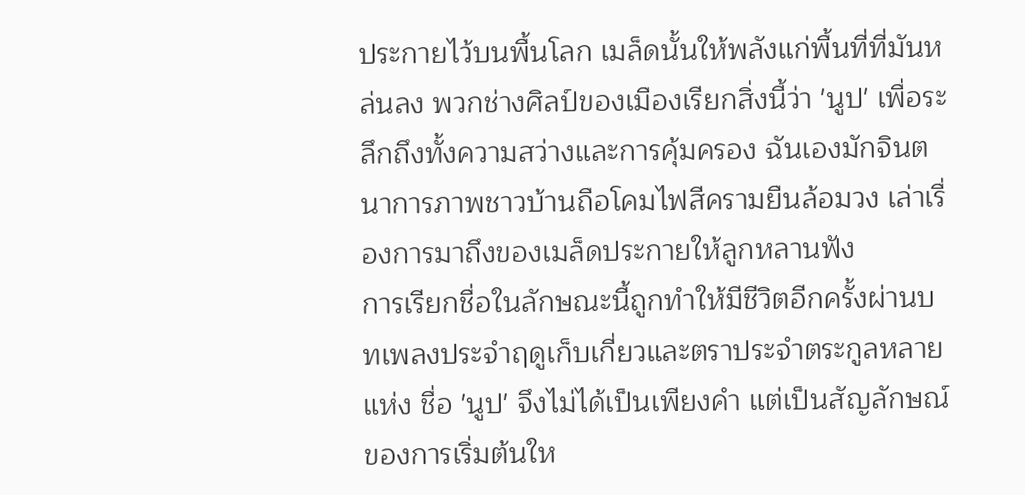ประกายไว้บนพื้นโลก เมล็ดนั้นให้พลังแก่พื้นที่ที่มันหล่นลง พวกช่างศิลป์ของเมืองเรียกสิ่งนี้ว่า 'นูป' เพื่อระลึกถึงทั้งความสว่างและการคุ้มครอง ฉันเองมักจินตนาการภาพชาวบ้านถือโคมไฟสีครามยืนล้อมวง เล่าเรื่องการมาถึงของเมล็ดประกายให้ลูกหลานฟัง
การเรียกชื่อในลักษณะนี้ถูกทำให้มีชีวิตอีกครั้งผ่านบทเพลงประจำฤดูเก็บเกี่ยวและตราประจำตระกูลหลายแห่ง ชื่อ 'นูป' จึงไม่ได้เป็นเพียงคำ แต่เป็นสัญลักษณ์ของการเริ่มต้นให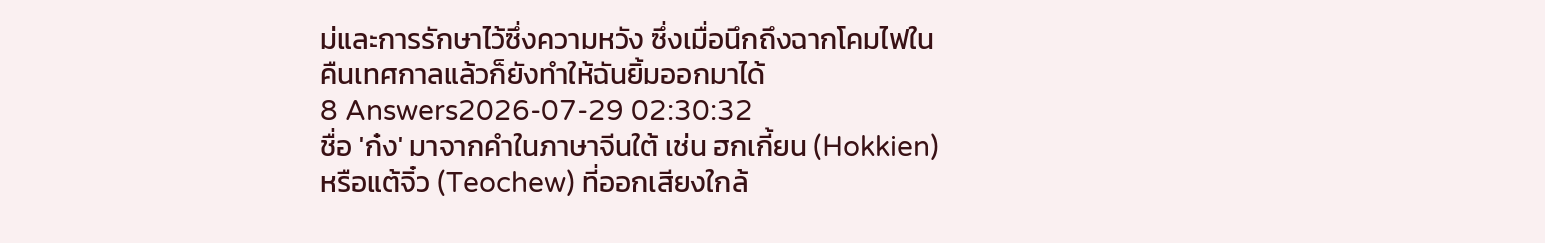ม่และการรักษาไว้ซึ่งความหวัง ซึ่งเมื่อนึกถึงฉากโคมไฟในคืนเทศกาลแล้วก็ยังทำให้ฉันยิ้มออกมาได้
8 Answers2026-07-29 02:30:32
ชื่อ 'ก๋ง' มาจากคำในภาษาจีนใต้ เช่น ฮกเกี้ยน (Hokkien) หรือแต้จิ๋ว (Teochew) ที่ออกเสียงใกล้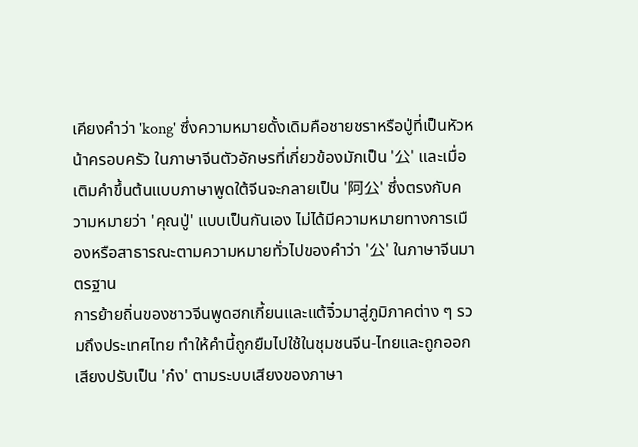เคียงคำว่า 'kong' ซึ่งความหมายดั้งเดิมคือชายชราหรือปู่ที่เป็นหัวหน้าครอบครัว ในภาษาจีนตัวอักษรที่เกี่ยวข้องมักเป็น '公' และเมื่อเติมคำขึ้นต้นแบบภาษาพูดใต้จีนจะกลายเป็น '阿公' ซึ่งตรงกับความหมายว่า 'คุณปู่' แบบเป็นกันเอง ไม่ได้มีความหมายทางการเมืองหรือสาธารณะตามความหมายทั่วไปของคำว่า '公' ในภาษาจีนมาตรฐาน
การย้ายถิ่นของชาวจีนพูดฮกเกี้ยนและแต้จิ๋วมาสู่ภูมิภาคต่าง ๆ รวมถึงประเทศไทย ทำให้คำนี้ถูกยืมไปใช้ในชุมชนจีน-ไทยและถูกออกเสียงปรับเป็น 'ก๋ง' ตามระบบเสียงของภาษา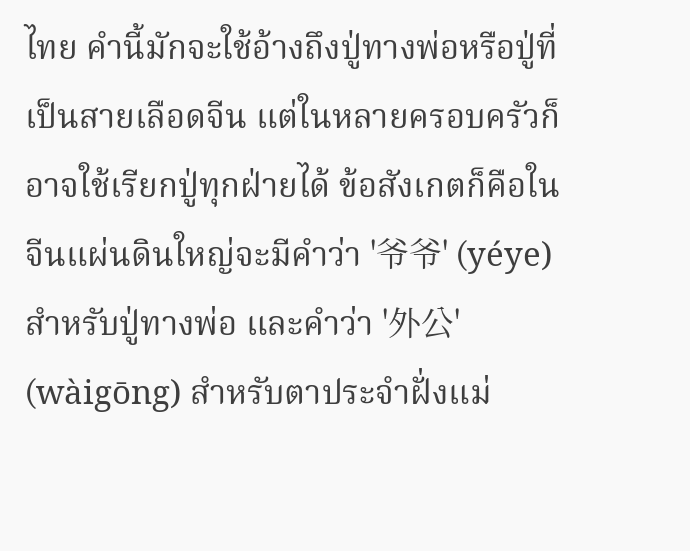ไทย คำนี้มักจะใช้อ้างถึงปู่ทางพ่อหรือปู่ที่เป็นสายเลือดจีน แต่ในหลายครอบครัวก็อาจใช้เรียกปู่ทุกฝ่ายได้ ข้อสังเกตก็คือในจีนแผ่นดินใหญ่จะมีคำว่า '爷爷' (yéye) สำหรับปู่ทางพ่อ และคำว่า '外公' (wàigōng) สำหรับตาประจำฝั่งแม่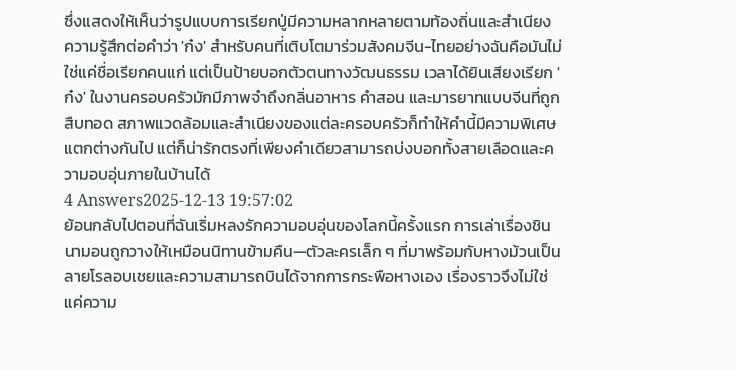ซึ่งแสดงให้เห็นว่ารูปแบบการเรียกปู่มีความหลากหลายตามท้องถิ่นและสำเนียง
ความรู้สึกต่อคำว่า 'ก๋ง' สำหรับคนที่เติบโตมาร่วมสังคมจีน-ไทยอย่างฉันคือมันไม่ใช่แค่ชื่อเรียกคนแก่ แต่เป็นป้ายบอกตัวตนทางวัฒนธรรม เวลาได้ยินเสียงเรียก 'ก๋ง' ในงานครอบครัวมักมีภาพจำถึงกลิ่นอาหาร คำสอน และมารยาทแบบจีนที่ถูกสืบทอด สภาพแวดล้อมและสำเนียงของแต่ละครอบครัวก็ทำให้คำนี้มีความพิเศษแตกต่างกันไป แต่ก็น่ารักตรงที่เพียงคำเดียวสามารถบ่งบอกทั้งสายเลือดและความอบอุ่นภายในบ้านได้
4 Answers2025-12-13 19:57:02
ย้อนกลับไปตอนที่ฉันเริ่มหลงรักความอบอุ่นของโลกนี้ครั้งแรก การเล่าเรื่องชินนามอนถูกวางให้เหมือนนิทานข้ามคืน—ตัวละครเล็ก ๆ ที่มาพร้อมกับหางม้วนเป็นลายโรลอบเชยและความสามารถบินได้จากการกระพือหางเอง เรื่องราวจึงไม่ใช่แค่ความ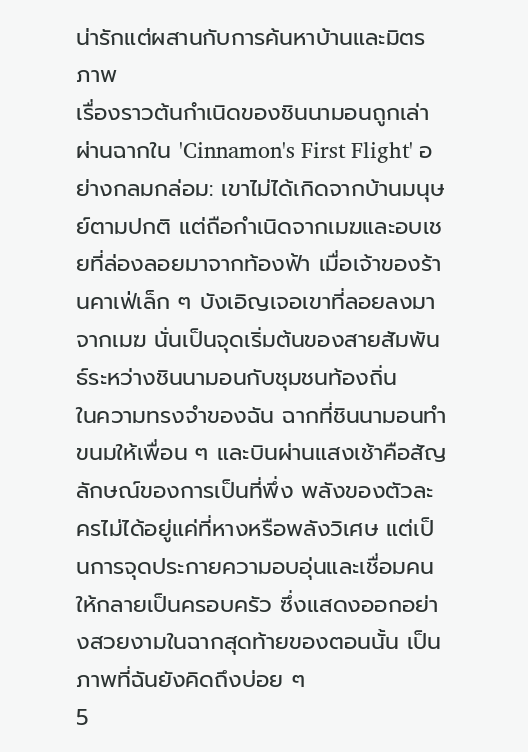น่ารักแต่ผสานกับการค้นหาบ้านและมิตรภาพ
เรื่องราวต้นกำเนิดของชินนามอนถูกเล่าผ่านฉากใน 'Cinnamon's First Flight' อย่างกลมกล่อม: เขาไม่ได้เกิดจากบ้านมนุษย์ตามปกติ แต่ถือกำเนิดจากเมฆและอบเชยที่ล่องลอยมาจากท้องฟ้า เมื่อเจ้าของร้านคาเฟ่เล็ก ๆ บังเอิญเจอเขาที่ลอยลงมาจากเมฆ นั่นเป็นจุดเริ่มต้นของสายสัมพันธ์ระหว่างชินนามอนกับชุมชนท้องถิ่น
ในความทรงจำของฉัน ฉากที่ชินนามอนทำขนมให้เพื่อน ๆ และบินผ่านแสงเช้าคือสัญลักษณ์ของการเป็นที่พึ่ง พลังของตัวละครไม่ได้อยู่แค่ที่หางหรือพลังวิเศษ แต่เป็นการจุดประกายความอบอุ่นและเชื่อมคนให้กลายเป็นครอบครัว ซึ่งแสดงออกอย่างสวยงามในฉากสุดท้ายของตอนนั้น เป็นภาพที่ฉันยังคิดถึงบ่อย ๆ
5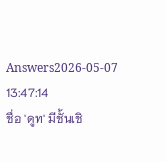Answers2026-05-07 13:47:14
ชื่อ 'ดูท' มีชั้นเชิ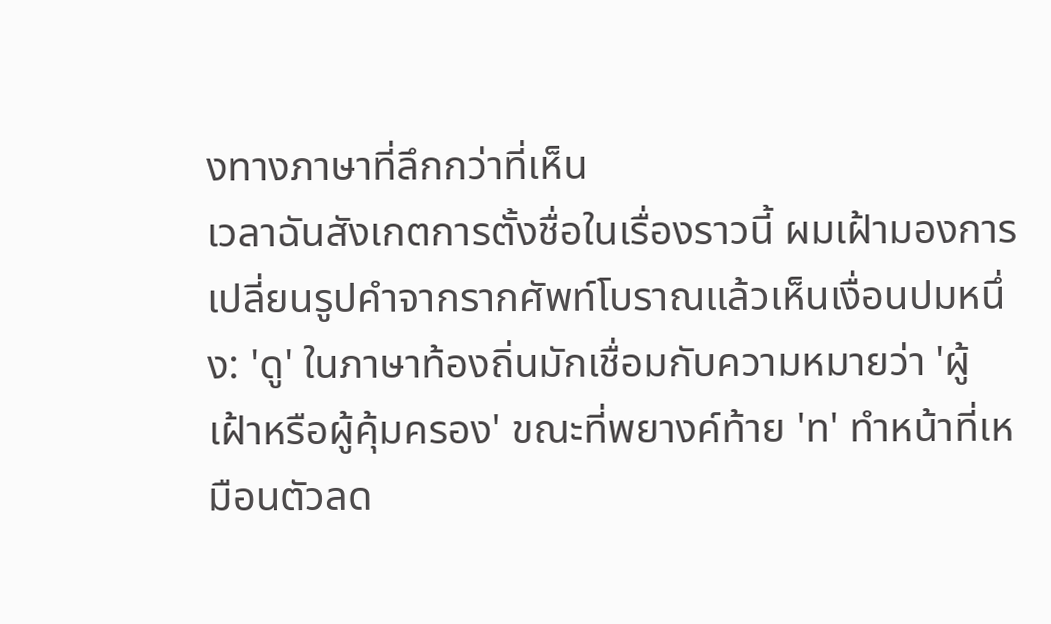งทางภาษาที่ลึกกว่าที่เห็น
เวลาฉันสังเกตการตั้งชื่อในเรื่องราวนี้ ผมเฝ้ามองการเปลี่ยนรูปคำจากรากศัพท์โบราณแล้วเห็นเงื่อนปมหนึ่ง: 'ดู' ในภาษาท้องถิ่นมักเชื่อมกับความหมายว่า 'ผู้เฝ้าหรือผู้คุ้มครอง' ขณะที่พยางค์ท้าย 'ท' ทำหน้าที่เหมือนตัวลด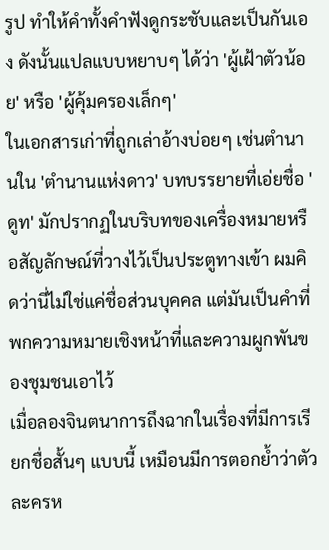รูป ทำให้คำทั้งคำฟังดูกระชับและเป็นกันเอง ดังนั้นแปลแบบหยาบๆ ได้ว่า 'ผู้เฝ้าตัวน้อย' หรือ 'ผู้คุ้มครองเล็กๆ'
ในเอกสารเก่าที่ถูกเล่าอ้างบ่อยๆ เช่นตำนานใน 'ตำนานแห่งดาว' บทบรรยายที่เอ่ยชื่อ 'ดูท' มักปรากฏในบริบทของเครื่องหมายหรือสัญลักษณ์ที่วางไว้เป็นประตูทางเข้า ผมคิดว่านี่ไม่ใช่แค่ชื่อส่วนบุคคล แต่มันเป็นคำที่พกความหมายเชิงหน้าที่และความผูกพันของชุมชนเอาไว้
เมื่อลองจินตนาการถึงฉากในเรื่องที่มีการเรียกชื่อสั้นๆ แบบนี้ เหมือนมีการตอกย้ำว่าตัวละครห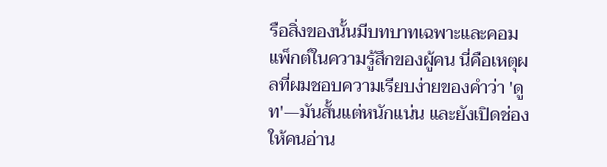รือสิ่งของนั้นมีบทบาทเฉพาะและคอมแพ็กต์ในความรู้สึกของผู้คน นี่คือเหตุผลที่ผมชอบความเรียบง่ายของคำว่า 'ดูท'—มันสั้นแต่หนักแน่น และยังเปิดช่องให้คนอ่าน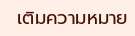เติมความหมาย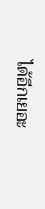ได้อีกเยอะ